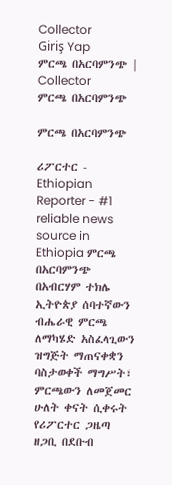Collector
Giriş Yap
ምርጫ በአርባምንጭ | Collector
ምርጫ በአርባምንጭ

ምርጫ በአርባምንጭ

ሪፖርተር - Ethiopian Reporter - #1 reliable news source in Ethiopia ምርጫ በአርባምንጭ በአብርሃም ተክሌ ኢትዮጵያ ሰባተኛውን ብሔራዊ ምርጫ ለማካሄድ አስፈላጊውን ዝግጅት ማጠናቀቋን ባስታወቀች ማግሥት፣ ምርጫውን ለመጀመር ሁለት ቀናት ሲቀሩት የሪፖርተር ጋዜጣ ዘጋቢ በደቡብ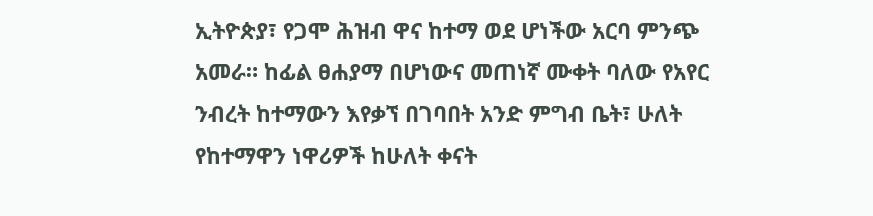ኢትዮጵያ፣ የጋሞ ሕዝብ ዋና ከተማ ወደ ሆነችው አርባ ምንጭ አመራ። ከፊል ፀሐያማ በሆነውና መጠነኛ ሙቀት ባለው የአየር ንብረት ከተማውን እየቃኘ በገባበት አንድ ምግብ ቤት፣ ሁለት የከተማዋን ነዋሪዎች ከሁለት ቀናት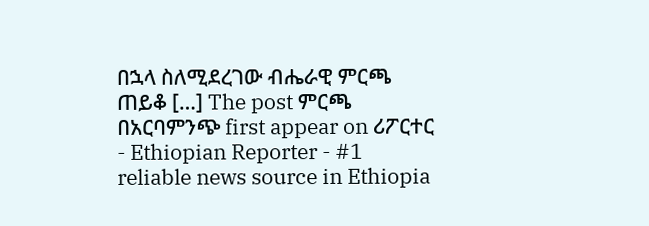በኋላ ስለሚደረገው ብሔራዊ ምርጫ ጠይቆ […] The post ምርጫ በአርባምንጭ first appear on ሪፖርተር - Ethiopian Reporter - #1 reliable news source in Ethiopia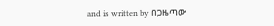and is written by በጋዜጣው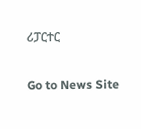ሪፓርተር

Go to News Site